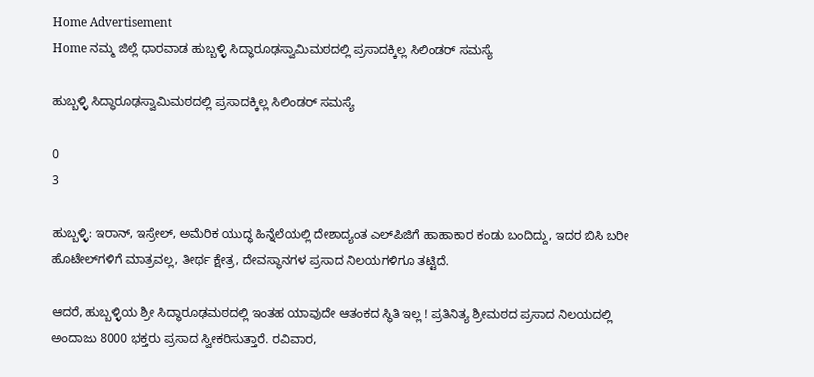Home Advertisement
Home ನಮ್ಮ ಜಿಲ್ಲೆ ಧಾರವಾಡ ‌ಹುಬ್ಬಳ್ಳಿ ಸಿದ್ಧಾರೂಢಸ್ವಾಮಿಮಠದಲ್ಲಿ ಪ್ರಸಾದಕ್ಕಿಲ್ಲ ಸಿಲಿಂಡರ್ ಸಮಸ್ಯೆ

ಹುಬ್ಬಳ್ಳಿ ಸಿದ್ಧಾರೂಢಸ್ವಾಮಿಮಠದಲ್ಲಿ ಪ್ರಸಾದಕ್ಕಿಲ್ಲ ಸಿಲಿಂಡರ್ ಸಮಸ್ಯೆ

0
3

ಹುಬ್ಬಳ್ಳಿ: ಇರಾನ್, ಇಸ್ರೇಲ್, ಅಮೆರಿಕ ಯುದ್ಧ ಹಿನ್ನೆಲೆಯಲ್ಲಿ ದೇಶಾದ್ಯಂತ ಎಲ್‌ಪಿಜಿಗೆ ಹಾಹಾಕಾರ ಕಂಡು ಬಂದಿದ್ದು, ಇದರ ಬಿಸಿ ಬರೀ ಹೊಟೇಲ್‌ಗಳಿಗೆ ಮಾತ್ರವಲ್ಲ, ತೀರ್ಥ ಕ್ಷೇತ್ರ, ದೇವಸ್ಥಾನಗಳ ಪ್ರಸಾದ ನಿಲಯಗಳಿಗೂ ತಟ್ಟಿದೆ.

ಆದರೆ, ಹುಬ್ಬಳ್ಳಿಯ ಶ್ರೀ ಸಿದ್ಧಾರೂಢಮಠದಲ್ಲಿ ಇಂತಹ ಯಾವುದೇ ಆತಂಕದ ಸ್ಥಿತಿ ಇಲ್ಲ ! ಪ್ರತಿನಿತ್ಯ ಶ್ರೀಮಠದ ಪ್ರಸಾದ ನಿಲಯದಲ್ಲಿ ಅಂದಾಜು 8000 ಭಕ್ತರು ಪ್ರಸಾದ ಸ್ವೀಕರಿಸುತ್ತಾರೆ. ರವಿವಾರ,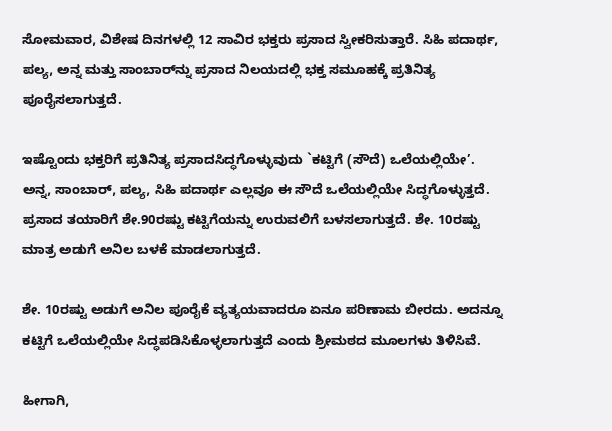ಸೋಮವಾರ, ವಿಶೇಷ ದಿನಗಳಲ್ಲಿ 12 ಸಾವಿರ ಭಕ್ತರು ಪ್ರಸಾದ ಸ್ವೀಕರಿಸುತ್ತಾರೆ. ಸಿಹಿ ಪದಾರ್ಥ, ಪಲ್ಯ, ಅನ್ನ ಮತ್ತು ಸಾಂಬಾರ್‌ನ್ನು ಪ್ರಸಾದ ನಿಲಯದಲ್ಲಿ ಭಕ್ತ ಸಮೂಹಕ್ಕೆ ಪ್ರತಿನಿತ್ಯ ಪೂರೈಸಲಾಗುತ್ತದೆ.

ಇಷ್ಟೊಂದು ಭಕ್ತರಿಗೆ ಪ್ರತಿನಿತ್ಯ ಪ್ರಸಾದಸಿದ್ಧಗೊಳ್ಳುವುದು `ಕಟ್ಟಿಗೆ (ಸೌದೆ) ಒಲೆಯಲ್ಲಿಯೇ’. ಅನ್ನ, ಸಾಂಬಾರ್, ಪಲ್ಯ, ಸಿಹಿ ಪದಾರ್ಥ ಎಲ್ಲವೂ ಈ ಸೌದೆ ಒಲೆಯಲ್ಲಿಯೇ ಸಿದ್ಧಗೊಳ್ಳುತ್ತದೆ. ಪ್ರಸಾದ ತಯಾರಿಗೆ ಶೇ.90ರಷ್ಟು ಕಟ್ಟಿಗೆಯನ್ನು ಉರುವಲಿಗೆ ಬಳಸಲಾಗುತ್ತದೆ. ಶೇ. 10ರಷ್ಟು ಮಾತ್ರ ಅಡುಗೆ ಅನಿಲ ಬಳಕೆ ಮಾಡಲಾಗುತ್ತದೆ.

ಶೇ. 10ರಷ್ಟು ಅಡುಗೆ ಅನಿಲ ಪೂರೈಕೆ ವ್ಯತ್ಯಯವಾದರೂ ಏನೂ ಪರಿಣಾಮ ಬೀರದು. ಅದನ್ನೂ ಕಟ್ಟಿಗೆ ಒಲೆಯಲ್ಲಿಯೇ ಸಿದ್ಧಪಡಿಸಿಕೊಳ್ಳಲಾಗುತ್ತದೆ ಎಂದು ಶ್ರೀಮಠದ ಮೂಲಗಳು ತಿಳಿಸಿವೆ.

ಹೀಗಾಗಿ,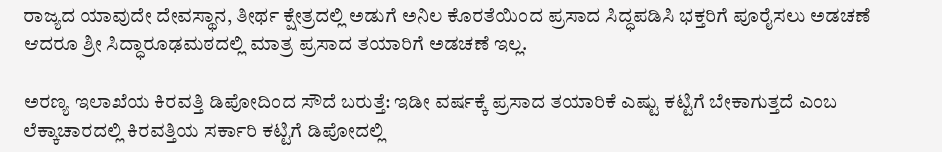ರಾಜ್ಯದ ಯಾವುದೇ ದೇವಸ್ಥಾನ, ತೀರ್ಥ ಕ್ಷೇತ್ರದಲ್ಲಿ ಅಡುಗೆ ಅನಿಲ ಕೊರತೆಯಿಂದ ಪ್ರಸಾದ ಸಿದ್ಧಪಡಿಸಿ ಭಕ್ತರಿಗೆ ಪೂರೈಸಲು ಅಡಚಣೆ ಆದರೂ ಶ್ರೀ ಸಿದ್ಧಾರೂಢಮಠದಲ್ಲಿ ಮಾತ್ರ ಪ್ರಸಾದ ತಯಾರಿಗೆ ಅಡಚಣೆ ಇಲ್ಲ.

ಅರಣ್ಯ ಇಲಾಖೆಯ ಕಿರವತ್ತಿ ಡಿಪೋದಿಂದ ಸೌದೆ ಬರುತ್ತೆ: ಇಡೀ ವರ್ಷಕ್ಕೆ ಪ್ರಸಾದ ತಯಾರಿಕೆ ಎಷ್ಟು ಕಟ್ಟಿಗೆ ಬೇಕಾಗುತ್ತದೆ ಎಂಬ ಲೆಕ್ಕಾಚಾರದಲ್ಲಿ ಕಿರವತ್ತಿಯ ಸರ್ಕಾರಿ ಕಟ್ಟಿಗೆ ಡಿಪೋದಲ್ಲಿ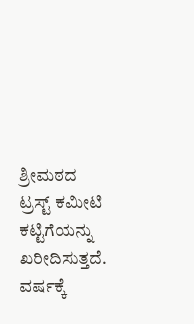ಶ್ರೀಮಠದ ಟ್ರಸ್ಟ್ ಕಮೀಟಿ ಕಟ್ಟಿಗೆಯನ್ನು ಖರೀದಿಸುತ್ತದೆ. ವರ್ಷಕ್ಕೆ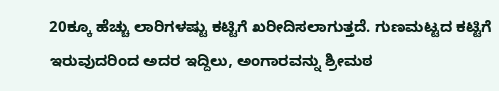20ಕ್ಕೂ ಹೆಚ್ಚು ಲಾರಿಗಳಷ್ಟು ಕಟ್ಟಿಗೆ ಖರೀದಿಸಲಾಗುತ್ತದೆ. ಗುಣಮಟ್ಟದ ಕಟ್ಟಿಗೆ ಇರುವುದರಿಂದ ಅದರ ಇದ್ದಿಲು, ಅಂಗಾರವನ್ನು ಶ್ರೀಮಠ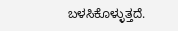ಬಳಸಿಕೊಳ್ಳುತ್ತದೆ.